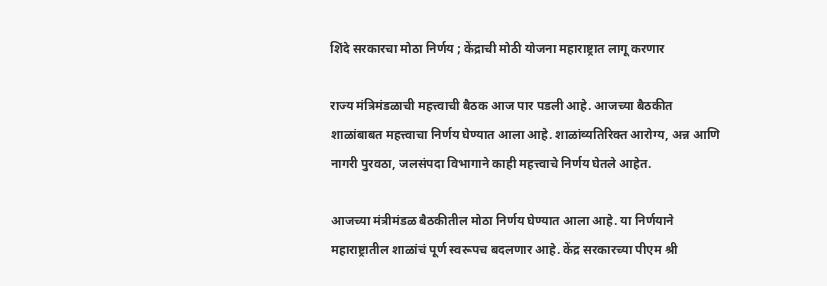शिंदे सरकारचा मोठा निर्णय ; केंद्राची मोठी योजना महाराष्ट्रात लागू करणार

राज्य मंत्रिमंडळाची महत्त्वाची बैठक आज पार पडली आहे. आजच्या बैठकीत शाळांबाबत महत्त्वाचा निर्णय घेण्यात आला आहे. शाळांव्यतिरिक्त आरोग्य, अन्न आणि नागरी पुरवठा, जलसंपदा विभागाने काही महत्त्वाचे निर्णय घेतले आहेत.

आजच्या मंत्रीमंडळ बैठकीतील मोठा निर्णय घेण्यात आला आहे. या निर्णयाने महाराष्ट्रातील शाळांचं पूर्ण स्वरूपच बदलणार आहे. केंद्र सरकारच्या पीएम श्री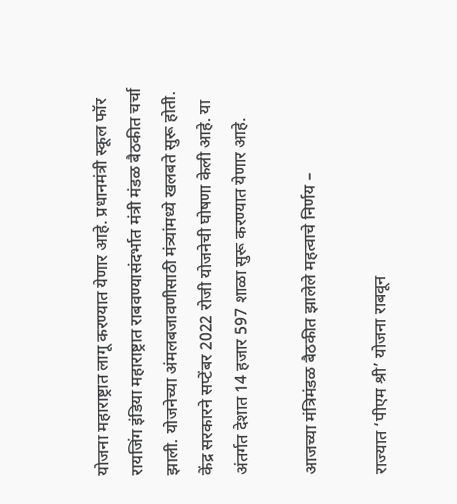योजना महाराष्ट्रात लागू करण्यात येणार आहे. प्रधानमंत्री स्कूल फॉर रायजिंग इंडिया महाराष्ट्रात राबवण्यासंदर्भात मंत्री मंडळ बैठकीत चर्चा झाली. योजनेच्या अंमलबजावणीसाठी मंत्र्यांमध्ये खलबते सुरू होती. केंद्र सरकारने सप्टेंबर 2022 रोजी योजनेची घोषणा केली आहे. या अंतर्गत देशात 14 हजार 597 शाळा सुरू करण्यात येणार आहे.

आजच्या मंत्रिमंडळ बैठकीत झालेले महत्वाचे निर्णय –

राज्यात ‘पीएम श्री’ योजना राबवून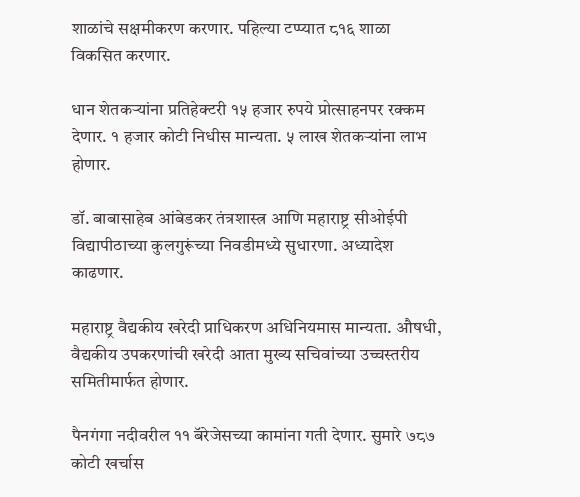शाळांचे सक्षमीकरण करणार. पहिल्या टप्प्यात ८१६ शाळा विकसित करणार.

धान शेतकऱ्यांना प्रतिहेक्टरी १५ हजार रुपये प्रोत्साहनपर रक्कम देणार. १ हजार कोटी निधीस मान्यता. ५ लाख शेतकऱ्यांना लाभ होणार.

डॉ. बाबासाहेब आंबेडकर तंत्रशास्त्र आणि महाराष्ट्र सीओईपी विद्यापीठाच्या कुलगुरूंच्या निवडीमध्ये सुधारणा. अध्यादेश काढणार.

महाराष्ट्र वैद्यकीय खरेदी प्राधिकरण अधिनियमास मान्यता. औषधी, वैद्यकीय उपकरणांची खरेदी आता मुख्य सचिवांच्या उच्चस्तरीय समितीमार्फत होणार.

पैनगंगा नदीवरील ११ बॅरेजेसच्या कामांना गती देणार. सुमारे ७८७ कोटी खर्चास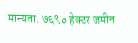मान्यता. ७६९० हेक्टर जमीन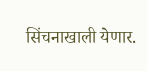सिंचनाखाली येणार.